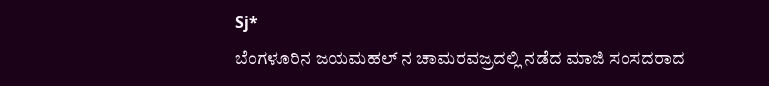Sj*
ಬೆಂಗಳೂರಿನ ಜಯಮಹಲ್ ನ ಚಾಮರವಜ್ರದಲ್ಲಿ ನಡೆದ ಮಾಜಿ ಸಂಸದರಾದ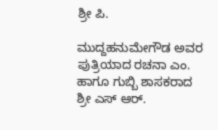ಶ್ರೀ ಪಿ.

ಮುದ್ದಹನುಮೇಗೌಡ ಅವರ ಪುತ್ರಿಯಾದ ರಚನಾ ಎಂ. ಹಾಗೂ ಗುಬ್ಬಿ ಶಾಸಕರಾದ ಶ್ರೀ ಎಸ್ ಆರ್.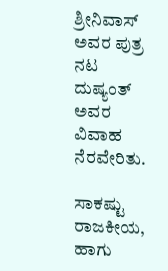ಶ್ರೀನಿವಾಸ್ ಅವರ ಪುತ್ರ ನಟ ದುಷ್ಯಂತ್ ಅವರ ವಿವಾಹ ನೆರವೇರಿತು.

ಸಾಕಷ್ಟು ರಾಜಕೀಯ, ಹಾಗು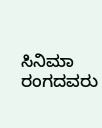ಸಿನಿಮಾ ರಂಗದವರು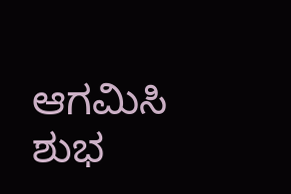ಆಗಮಿಸಿ ಶುಭ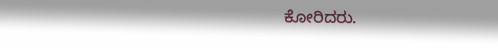ಕೋರಿದರು.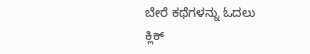ಬೇರೆ ಕಥೆಗಳನ್ನು ಓದಲು ಕ್ಲಿಕ್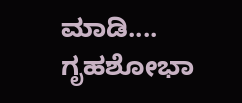ಮಾಡಿ....
ಗೃಹಶೋಭಾ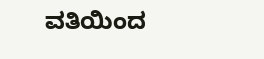ವತಿಯಿಂದ